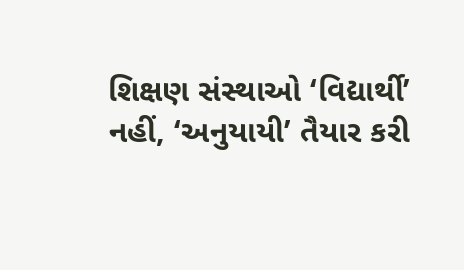શિક્ષણ સંસ્થાઓ ‘વિદ્યાર્થી’ નહીં, ‘અનુયાયી’ તૈયાર કરી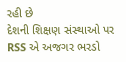રહી છે
દેશની શિક્ષણ સંસ્થાઓ પર RSS એ અજગર ભરડો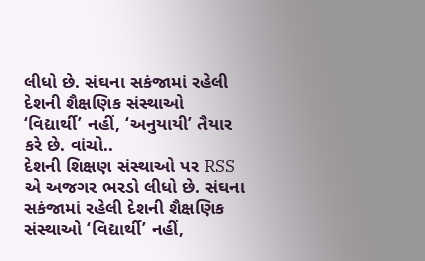લીધો છે. સંઘના સકંજામાં રહેલી દેશની શૈક્ષણિક સંસ્થાઓ ‘વિદ્યાર્થી’ નહીં, ‘અનુયાયી’ તૈયાર કરે છે. વાંચો..
દેશની શિક્ષણ સંસ્થાઓ પર RSS એ અજગર ભરડો લીધો છે. સંઘના સકંજામાં રહેલી દેશની શૈક્ષણિક સંસ્થાઓ ‘વિદ્યાર્થી’ નહીં,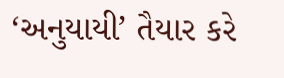‘અનુયાયી’ તૈયાર કરે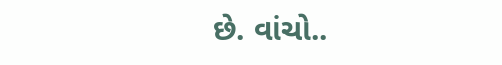છે. વાંચો..